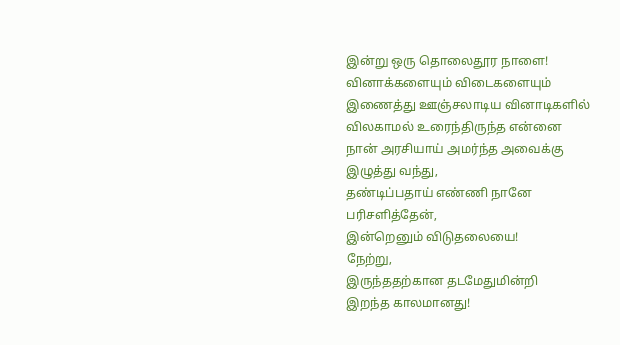இன்று ஒரு தொலைதூர நாளை!
வினாக்களையும் விடைகளையும்
இணைத்து ஊஞ்சலாடிய வினாடிகளில்
விலகாமல் உரைந்திருந்த என்னை
நான் அரசியாய் அமர்ந்த அவைக்கு
இழுத்து வந்து,
தண்டிப்பதாய் எண்ணி நானே
பரிசளித்தேன்,
இன்றெனும் விடுதலையை!
நேற்று,
இருந்ததற்கான தடமேதுமின்றி
இறந்த காலமானது!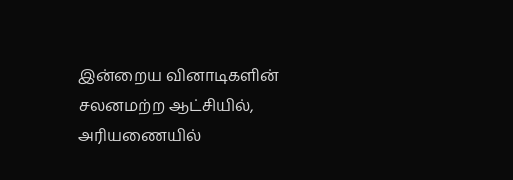இன்றைய வினாடிகளின் சலனமற்ற ஆட்சியில்,
அரியணையில்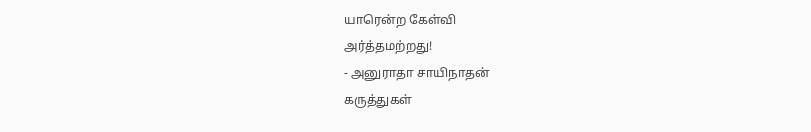யாரென்ற கேள்வி
அர்த்தமற்றது!
- அனுராதா சாயிநாதன்
கருத்துகள்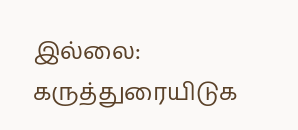இல்லை:
கருத்துரையிடுக